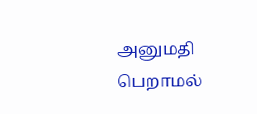அனுமதி பெறாமல்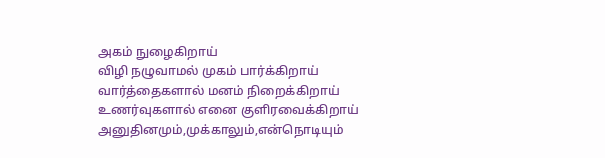அகம் நுழைகிறாய்
விழி நழுவாமல் முகம் பார்க்கிறாய்
வார்த்தைகளால் மனம் நிறைக்கிறாய்
உணர்வுகளால் எனை குளிரவைக்கிறாய்
அனுதினமும்,முக்காலும்,என்நொடியும்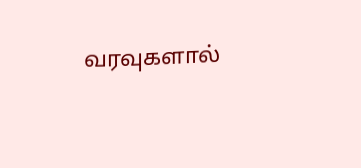வரவுகளால்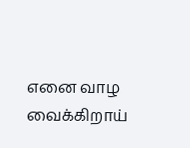எனை வாழ வைக்கிறாய்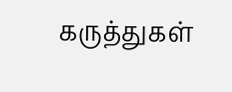கருத்துகள்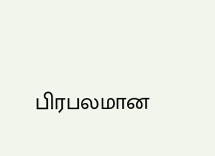பிரபலமான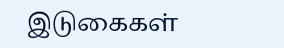இடுகைகள்